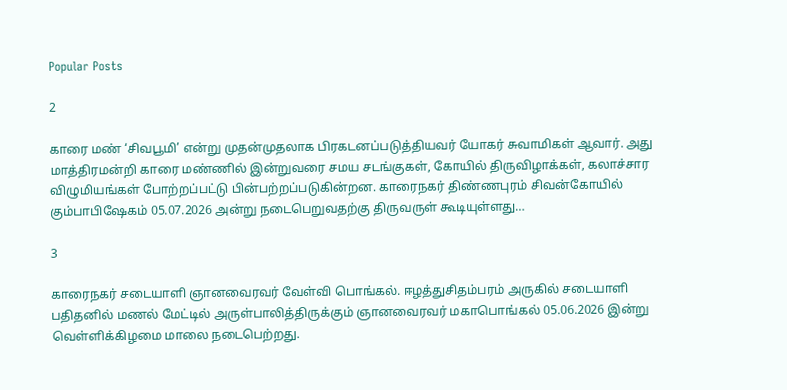Popular Posts

2

காரை மண் ‘சிவபூமி’ என்று முதன்முதலாக பிரகடனப்படுத்தியவர் யோகர் சுவாமிகள் ஆவார். அது மாத்திரமன்றி காரை மண்ணில் இன்றுவரை சமய சடங்குகள், கோயில் திருவிழாக்கள், கலாச்சார விழுமியங்கள் போற்றப்பட்டு பின்பற்றப்படுகின்றன. காரைநகர் திண்ணபுரம் சிவன்கோயில் கும்பாபிஷேகம் 05.07.2026 அன்று நடைபெறுவதற்கு திருவருள் கூடியுள்ளது…

3

காரைநகர் சடையாளி ஞானவைரவர் வேள்வி பொங்கல். ஈழத்துசிதம்பரம் அருகில் சடையாளி பதிதனில் மணல் மேட்டில் அருள்பாலித்திருக்கும் ஞானவைரவர் மகாபொங்கல் 05.06.2026 இன்று வெள்ளிக்கிழமை மாலை நடைபெற்றது.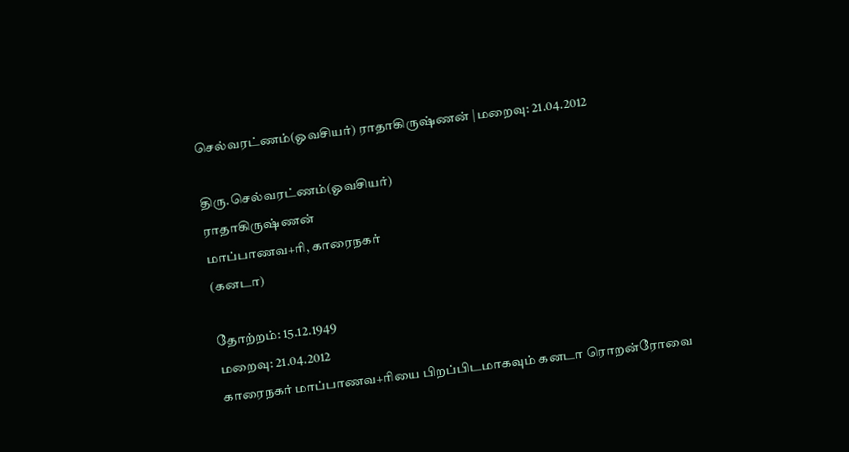செல்வரட்ணம்(ஓவசியர்) ராதாகிருஷ்ணன் |மறைவு: 21.04.2012

திரு.செல்வரட்ணம்(ஓவசியர்)
ராதாகிருஷ்ணன்
மாப்பாணவ+ரி, காரைநகர்
(கனடா)

தோற்றம்: 15.12.1949
மறைவு: 21.04.2012
காரைநகர் மாப்பாணவ+ரியை பிறப்பிடமாகவும் கனடா ரொறன்ரோவை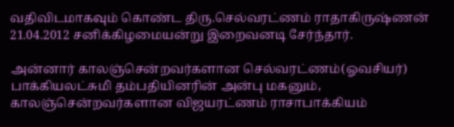வதிவிடமாகவும் கொண்ட திரு.செல்வரட்ணம் ராதாகிருஷ்ணன் 21.04.2012 சனிக்கிழமையன்று இறைவனடி சேர்ந்தார்.

அன்னார் காலஞ்சென்றவர்களான செல்வரட்ணம்(ஓவசியர்) பாக்கியலட்சுமி தம்பதியினரின் அன்பு மகனும், காலஞ்சென்றவர்களான விஜயரட்ணம் ராசாபாக்கியம்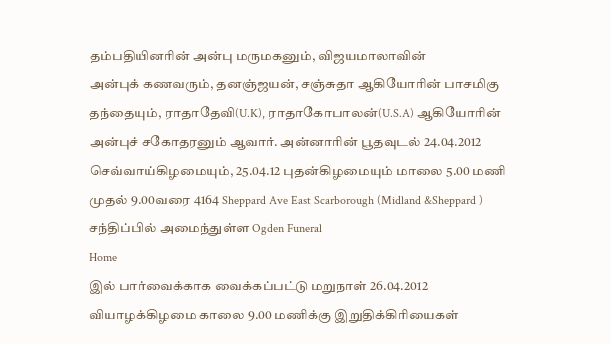தம்பதியினரின் அன்பு மருமகனும், விஜயமாலாவின்
அன்புக் கணவரும், தனஞ்ஜயன், சஞ்சுதா ஆகியோரின் பாசமிகு தந்தையும், ராதாதேவி(U.K), ராதாகோபாலன்(U.S.A) ஆகியோரின் அன்புச் சகோதரனும் ஆவார். அன்னாரின் பூதவுடல் 24.04.2012 செவ்வாய்கிழமையும், 25.04.12 புதன்கிழமையும் மாலை 5.00 மணி முதல் 9.00வரை 4164 Sheppard Ave East Scarborough (Midland &Sheppard ) சந்திப்பில் அமைந்துள்ள Ogden Funeral
Home
இல் பார்வைக்காக வைக்கப்பட்டு மறுநாள் 26.04.2012 வியாழக்கிழமை காலை 9.00 மணிக்கு இறுதிக்கிரியைகள்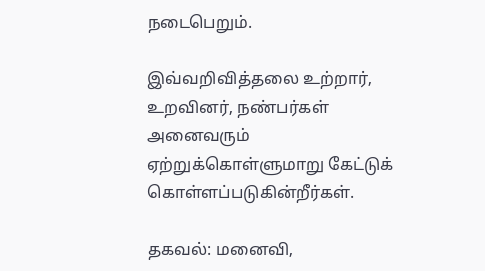நடைபெறும்.

இவ்வறிவித்தலை உற்றார், உறவினர், நண்பர்கள் அனைவரும் ஏற்றுக்கொள்ளுமாறு கேட்டுக்
கொள்ளப்படுகின்றீர்கள்.

தகவல்: மனைவி,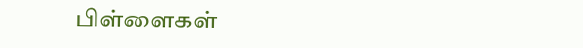பிள்ளைகள்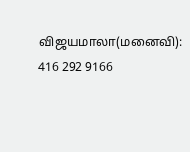விஜயமாலா(மனைவி): 416 292 9166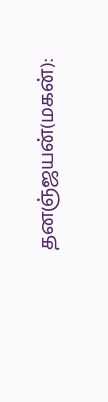தனஞ்ஜயன்(மகன்):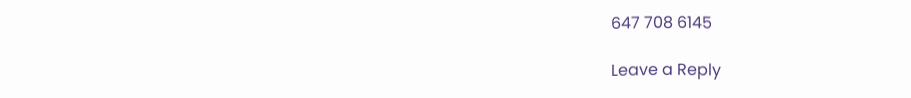647 708 6145

Leave a Reply